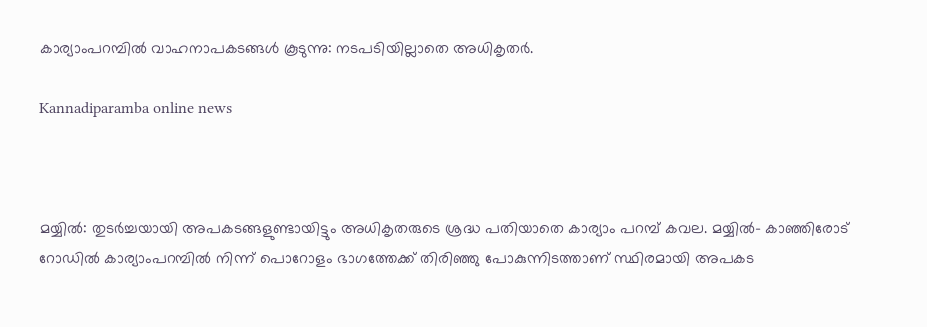കാര്യാംപറമ്പില്‍ വാഹനാപകടങ്ങള്‍ കൂടുന്നു: നടപടിയില്ലാതെ അധികൃതര്‍.

Kannadiparamba online news



മയ്യില്‍: തുടര്‍ച്ചയായി അപകടങ്ങളുണ്ടായിട്ടും അധികൃതരുടെ ശ്രദ്ധ പതിയാതെ കാര്യാം പറമ്പ് കവല. മയ്യില്‍- കാഞ്ഞിരോട് റോഡില്‍ കാര്യാംപറമ്പില്‍ നിന്ന് പൊറോളം ഭാഗത്തേക്ക് തിരിഞ്ഞു പോകുന്നിടത്താണ് സ്ഥിരമായി അപകട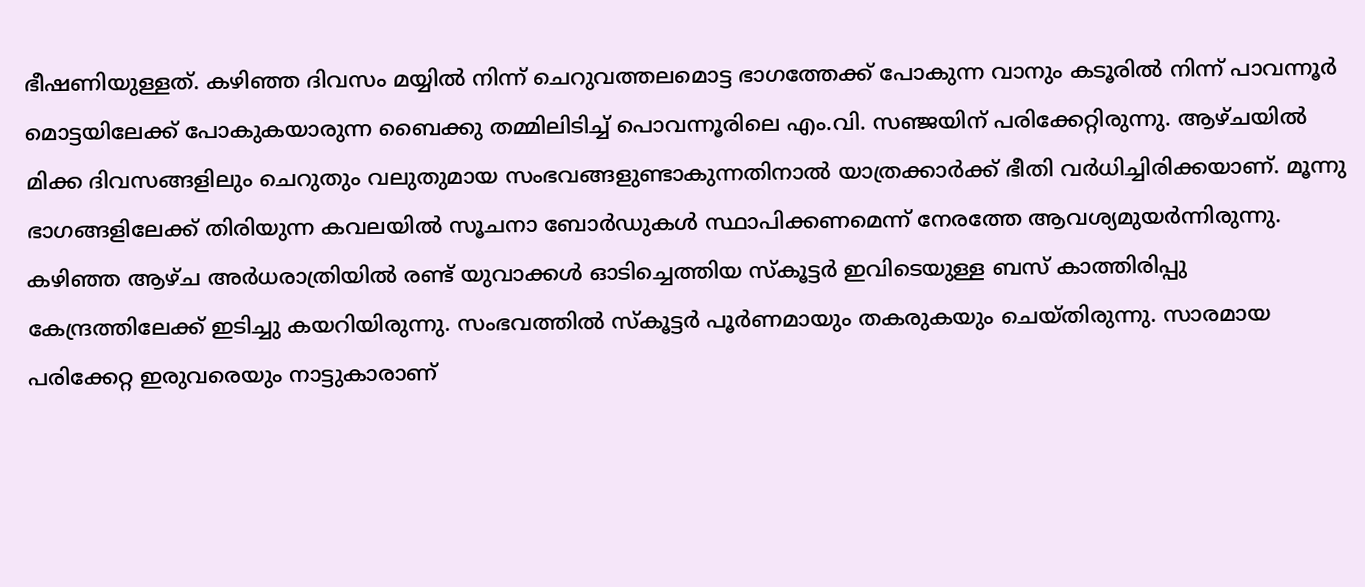ഭീഷണിയുള്ളത്. കഴിഞ്ഞ ദിവസം മയ്യില്‍ നിന്ന് ചെറുവത്തലമൊട്ട ഭാഗത്തേക്ക് പോകുന്ന വാനും കടൂരില്‍ നിന്ന് പാവന്നൂര്‍ മൊട്ടയിലേക്ക് പോകുകയാരുന്ന ബൈക്കു തമ്മിലിടിച്ച് പൊവന്നൂരിലെ എം.വി. സഞ്ജയിന് പരിക്കേറ്റിരുന്നു. ആഴ്ചയില്‍ മിക്ക ദിവസങ്ങളിലും ചെറുതും വലുതുമായ സംഭവങ്ങളുണ്ടാകുന്നതിനാല്‍ യാത്രക്കാര്‍ക്ക് ഭീതി വര്‍ധിച്ചിരിക്കയാണ്. മൂന്നു ഭാഗങ്ങളിലേക്ക് തിരിയുന്ന കവലയില്‍ സൂചനാ ബോര്‍ഡുകള്‍ സ്ഥാപിക്കണമെന്ന് നേരത്തേ ആവശ്യമുയര്‍ന്നിരുന്നു. കഴിഞ്ഞ ആഴ്ച അര്‍ധരാത്രിയില്‍ രണ്ട് യുവാക്കള്‍ ഓടിച്ചെത്തിയ സ്‌കൂട്ടര്‍ ഇവിടെയുള്ള ബസ് കാത്തിരിപ്പു കേന്ദ്രത്തിലേക്ക് ഇടിച്ചു കയറിയിരുന്നു. സംഭവത്തില്‍ സ്‌കൂട്ടര്‍ പൂര്‍ണമായും തകരുകയും ചെയ്തിരുന്നു. സാരമായ പരിക്കേറ്റ ഇരുവരെയും നാട്ടുകാരാണ്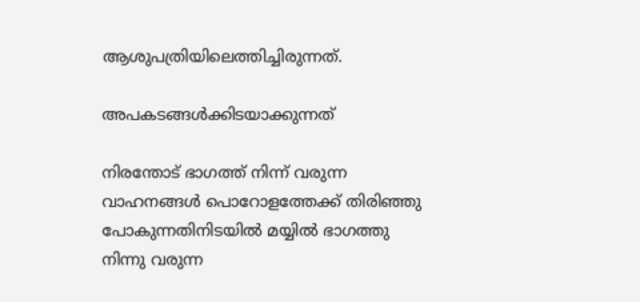ആശുപത്രിയിലെത്തിച്ചിരുന്നത്.

അപകടങ്ങള്‍ക്കിടയാക്കുന്നത്

നിരന്തോട് ഭാഗത്ത് നിന്ന് വരുന്ന വാഹനങ്ങള്‍ പൊറോളത്തേക്ക് തിരിഞ്ഞു പോകുന്നതിനിടയില്‍ മയ്യില്‍ ഭാഗത്തു നിന്നു വരുന്ന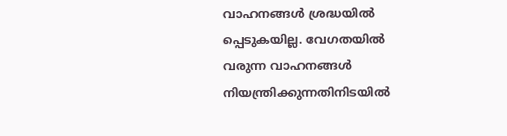വാഹനങ്ങള്‍ ശ്രദ്ധയില്‍ പ്പെടുകയില്ല. വേഗതയില്‍ വരുന്ന വാഹനങ്ങള്‍ നിയന്ത്രിക്കുന്നതിനിടയില്‍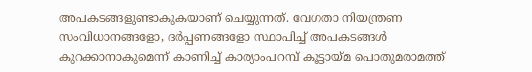അപകടങ്ങളുണ്ടാകുകയാണ് ചെയ്യുന്നത്. വേഗതാ നിയന്ത്രണ സംവിധാനങ്ങളോ, ദര്‍പ്പണങ്ങളോ സ്ഥാപിച്ച് അപകടങ്ങള്‍ കുറക്കാനാകുമെന്ന് കാണിച്ച് കാര്യാംപറമ്പ് കൂട്ടായ്മ പൊതുമരാമത്ത്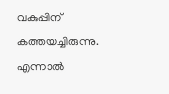വകുപ്പിന് കത്തയച്ചിരുന്നു. എന്നാല്‍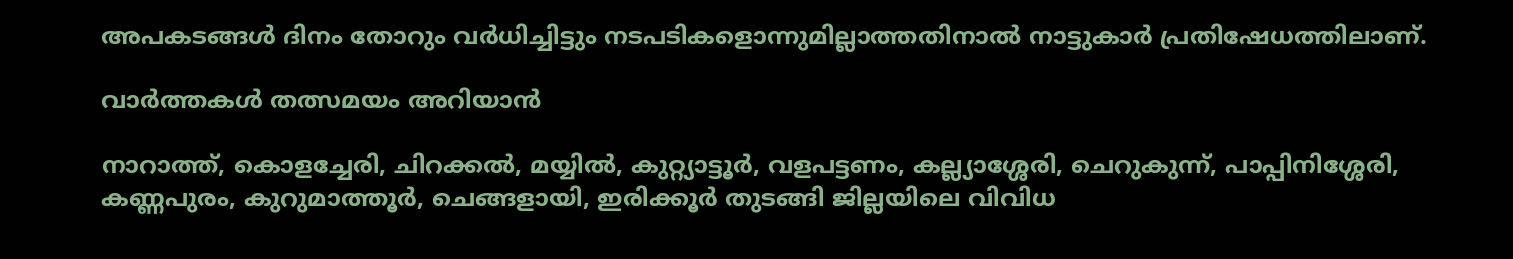അപകടങ്ങള്‍ ദിനം തോറും വര്‍ധിച്ചിട്ടും നടപടികളൊന്നുമില്ലാത്തതിനാല്‍ നാട്ടുകാര്‍ പ്രതിഷേധത്തിലാണ്.

വാർത്തകൾ തത്സമയം അറിയാൻ

നാറാത്ത്, കൊളച്ചേരി, ചിറക്കൽ, മയ്യിൽ, കുറ്റ്യാട്ടൂർ, വളപട്ടണം, കല്ല്യാശ്ശേരി, ചെറുകുന്ന്, പാപ്പിനിശ്ശേരി, കണ്ണപുരം, കുറുമാത്തൂർ, ചെങ്ങളായി, ഇരിക്കൂർ തുടങ്ങി ജില്ലയിലെ വിവിധ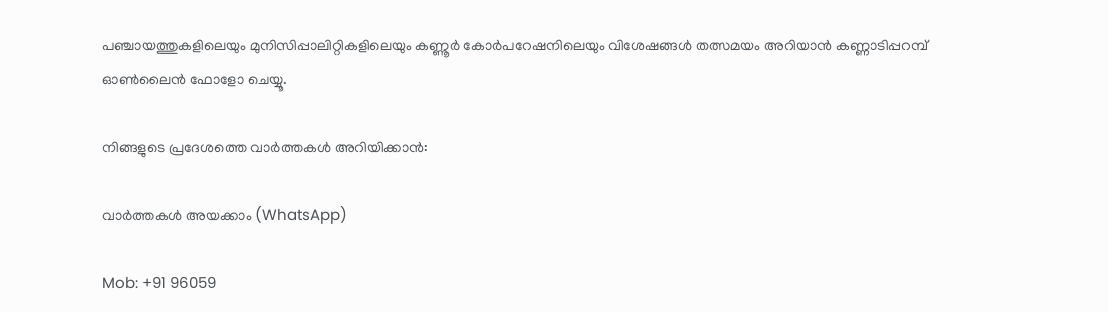പഞ്ചായത്തുകളിലെയും മുനിസിപ്പാലിറ്റികളിലെയും കണ്ണൂർ കോർപറേഷനിലെയും വിശേഷങ്ങൾ തത്സമയം അറിയാൻ കണ്ണാടിപ്പറമ്പ് ഓൺലൈൻ ഫോളോ ചെയ്യൂ.

നിങ്ങളുടെ പ്രദേശത്തെ വാർത്തകൾ അറിയിക്കാൻ:

വാർത്തകൾ അയക്കാം (WhatsApp)

Mob: +91 96059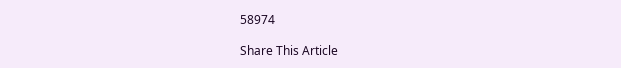58974

Share This Article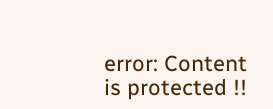error: Content is protected !!